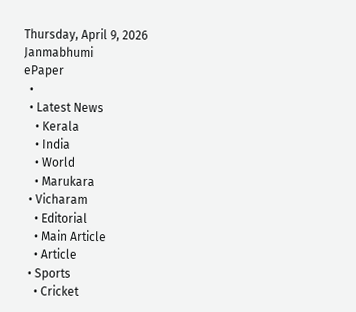Thursday, April 9, 2026
Janmabhumi
ePaper
  •
  • Latest News
    • Kerala
    • India
    • World
    • Marukara
  • Vicharam
    • Editorial
    • Main Article
    • Article
  • Sports
    • Cricket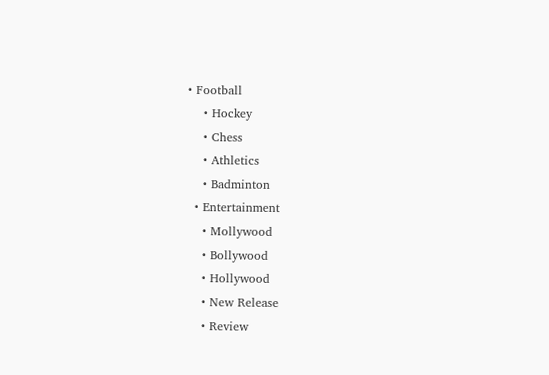• Football
    • Hockey
    • Chess
    • Athletics
    • Badminton
  • Entertainment
    • Mollywood
    • Bollywood
    • Hollywood
    • New Release
    • Review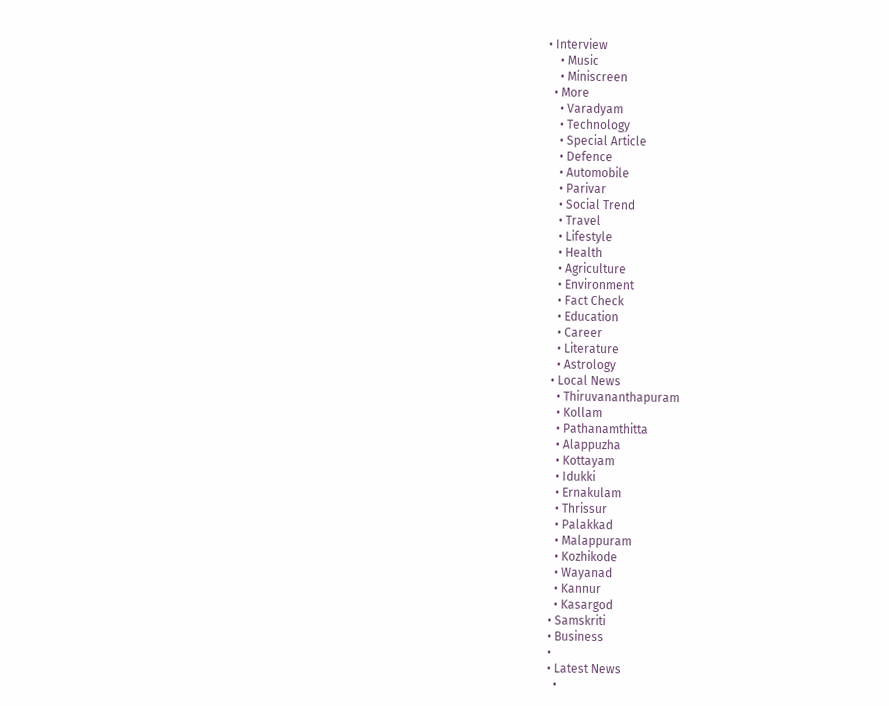• Interview
    • Music
    • Miniscreen
  • More
    • Varadyam
    • Technology
    • Special Article
    • Defence
    • Automobile
    • Parivar
    • Social Trend
    • Travel
    • Lifestyle
    • Health
    • Agriculture
    • Environment
    • Fact Check
    • Education
    • Career
    • Literature
    • Astrology
  • Local News
    • Thiruvananthapuram
    • Kollam
    • Pathanamthitta
    • Alappuzha
    • Kottayam
    • Idukki
    • Ernakulam
    • Thrissur
    • Palakkad
    • Malappuram
    • Kozhikode
    • Wayanad
    • Kannur
    • Kasargod
  • Samskriti
  • Business
  •
  • Latest News
    •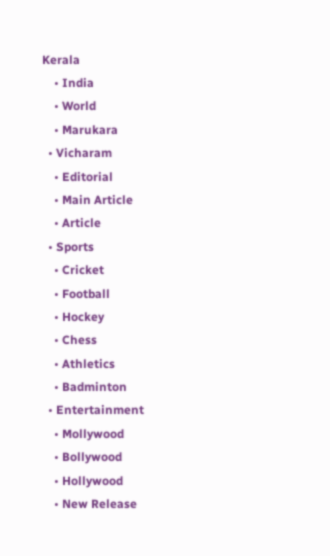Kerala
    • India
    • World
    • Marukara
  • Vicharam
    • Editorial
    • Main Article
    • Article
  • Sports
    • Cricket
    • Football
    • Hockey
    • Chess
    • Athletics
    • Badminton
  • Entertainment
    • Mollywood
    • Bollywood
    • Hollywood
    • New Release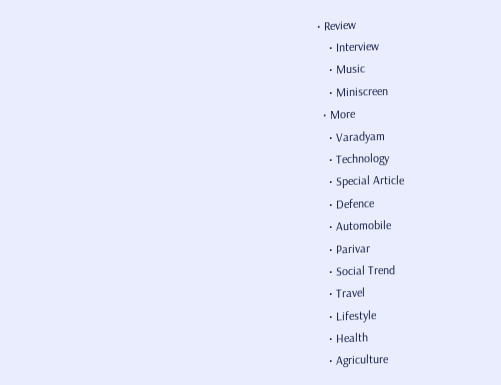• Review
    • Interview
    • Music
    • Miniscreen
  • More
    • Varadyam
    • Technology
    • Special Article
    • Defence
    • Automobile
    • Parivar
    • Social Trend
    • Travel
    • Lifestyle
    • Health
    • Agriculture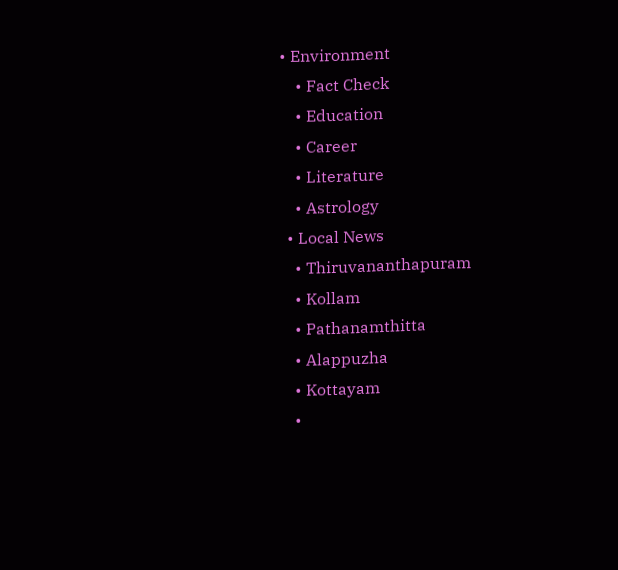• Environment
    • Fact Check
    • Education
    • Career
    • Literature
    • Astrology
  • Local News
    • Thiruvananthapuram
    • Kollam
    • Pathanamthitta
    • Alappuzha
    • Kottayam
    •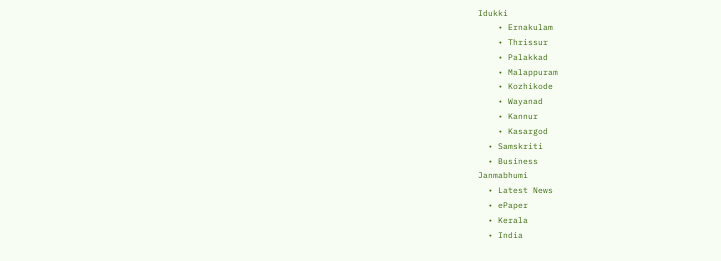Idukki
    • Ernakulam
    • Thrissur
    • Palakkad
    • Malappuram
    • Kozhikode
    • Wayanad
    • Kannur
    • Kasargod
  • Samskriti
  • Business
Janmabhumi
  • Latest News
  • ePaper
  • Kerala
  • India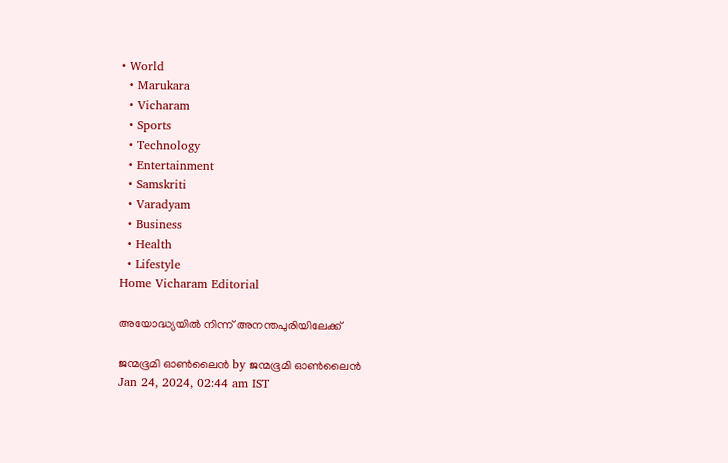• World
  • Marukara
  • Vicharam
  • Sports
  • Technology
  • Entertainment
  • Samskriti
  • Varadyam
  • Business
  • Health
  • Lifestyle
Home Vicharam Editorial

അയോദ്ധ്യയില്‍ നിന്ന് അനന്തപുരിയിലേക്ക്

ജന്മഭൂമി ഓണ്‍ലൈന്‍ by ജന്മഭൂമി ഓണ്‍ലൈന്‍
Jan 24, 2024, 02:44 am IST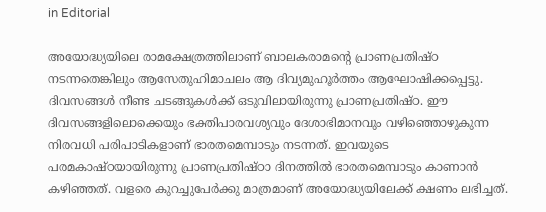in Editorial

അയോദ്ധ്യയിലെ രാമക്ഷേത്രത്തിലാണ് ബാലകരാമന്റെ പ്രാണപ്രതിഷ്ഠ നടന്നതെങ്കിലും ആസേതുഹിമാചലം ആ ദിവ്യമുഹൂര്‍ത്തം ആഘോഷിക്കപ്പെട്ടു. ദിവസങ്ങള്‍ നീണ്ട ചടങ്ങുകള്‍ക്ക് ഒടുവിലായിരുന്നു പ്രാണപ്രതിഷ്ഠ. ഈ ദിവസങ്ങളിലൊക്കെയും ഭക്തിപാരവശ്യവും ദേശാഭിമാനവും വഴിഞ്ഞൊഴുകുന്ന നിരവധി പരിപാടികളാണ് ഭാരതമെമ്പാടും നടന്നത്. ഇവയുടെ പരമകാഷ്ഠയായിരുന്നു പ്രാണപ്രതിഷ്ഠാ ദിനത്തില്‍ ഭാരതമെമ്പാടും കാണാന്‍ കഴിഞ്ഞത്. വളരെ കുറച്ചുപേര്‍ക്കു മാത്രമാണ് അയോദ്ധ്യയിലേക്ക് ക്ഷണം ലഭിച്ചത്.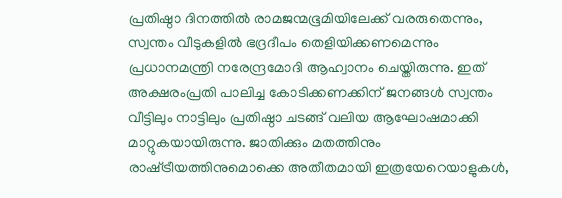പ്രതിഷ്ഠാ ദിനത്തില്‍ രാമജന്മഭൂമിയിലേക്ക് വരരുതെന്നും, സ്വന്തം വീടുകളില്‍ ഭദ്രദീപം തെളിയിക്കണമെന്നും പ്രധാനമന്ത്രി നരേന്ദ്രമോദി ആഹ്വാനം ചെയ്തിരുന്നു. ഇത് അക്ഷരംപ്രതി പാലിച്ച കോടിക്കണക്കിന് ജനങ്ങള്‍ സ്വന്തം വീട്ടിലും നാട്ടിലും പ്രതിഷ്ഠാ ചടങ്ങ് വലിയ ആഘോഷമാക്കി മാറ്റുകയായിരുന്നു. ജാതിക്കും മതത്തിനും രാഷ്‌ട്രീയത്തിനുമൊക്കെ അതീതമായി ഇത്രയേറെയാളുകള്‍,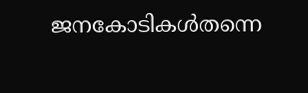ജനകോടികള്‍തന്നെ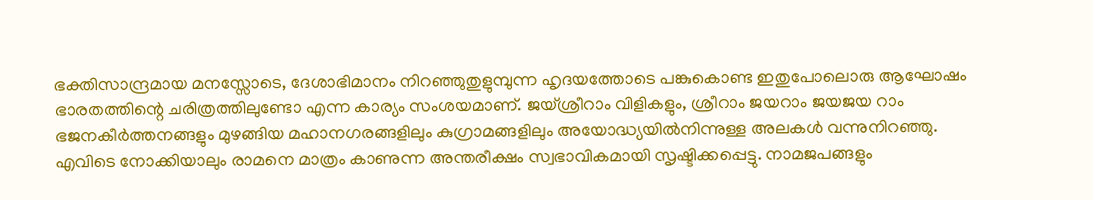ഭക്തിസാന്ദ്രമായ മനസ്സോടെ, ദേശാഭിമാനം നിറഞ്ഞുതുളുമ്പുന്ന ഹൃദയത്തോടെ പങ്കുകൊണ്ട ഇതുപോലൊരു ആഘോഷം ഭാരതത്തിന്റെ ചരിത്രത്തിലുണ്ടോ എന്ന കാര്യം സംശയമാണ്. ജയ്ശ്രീറാം വിളികളും, ശ്രീറാം ജയറാം ജയജയ റാം ഭജനകീര്‍ത്തനങ്ങളും മുഴങ്ങിയ മഹാനഗരങ്ങളിലും കുഗ്രാമങ്ങളിലും അയോദ്ധ്യയില്‍നിന്നുള്ള അലകള്‍ വന്നുനിറഞ്ഞു. എവിടെ നോക്കിയാലും രാമനെ മാത്രം കാണുന്ന അന്തരീക്ഷം സ്വഭാവികമായി സൃഷ്ടിക്കപ്പെട്ടു. നാമജപങ്ങളും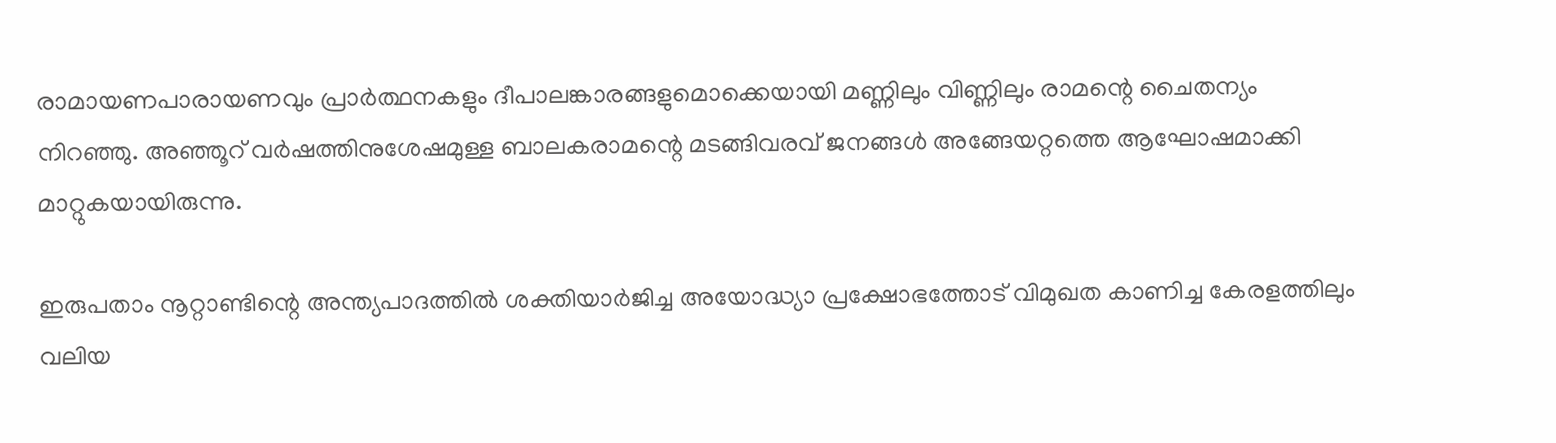രാമായണപാരായണവും പ്രാര്‍ത്ഥനകളും ദീപാലങ്കാരങ്ങളുമൊക്കെയായി മണ്ണിലും വിണ്ണിലും രാമന്റെ ചൈതന്യം നിറഞ്ഞു. അഞ്ഞൂറ് വര്‍ഷത്തിനുശേഷമുള്ള ബാലകരാമന്റെ മടങ്ങിവരവ് ജനങ്ങള്‍ അങ്ങേയറ്റത്തെ ആഘോഷമാക്കി മാറ്റുകയായിരുന്നു.

ഇരുപതാം നൂറ്റാണ്ടിന്റെ അന്ത്യപാദത്തില്‍ ശക്തിയാര്‍ജിച്ച അയോദ്ധ്യാ പ്രക്ഷോഭത്തോട് വിമുഖത കാണിച്ച കേരളത്തിലും വലിയ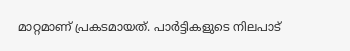മാറ്റമാണ് പ്രകടമായത്. പാര്‍ട്ടികളുടെ നിലപാട്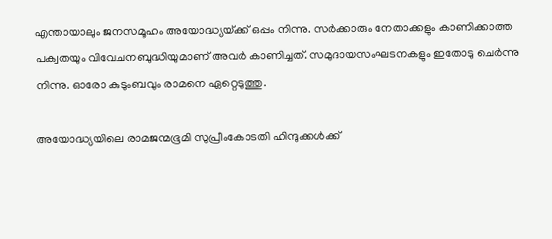എന്തായാലും ജനസമൂഹം അയോദ്ധ്യയ്‌ക്ക് ഒപ്പം നിന്നു. സര്‍ക്കാരും നേതാക്കളും കാണിക്കാത്ത പക്വതയും വിവേചനബുദ്ധിയുമാണ് അവര്‍ കാണിച്ചത്. സമുദായസംഘടനകളും ഇതോടു ചെര്‍ന്നു നിന്നു. ഓരോ കുടുംബവും രാമനെ ഏറ്റെടുത്തു.

അയോദ്ധ്യയിലെ രാമജന്മഭൂമി സുപ്രീംകോടതി ഹിന്ദുക്കള്‍ക്ക്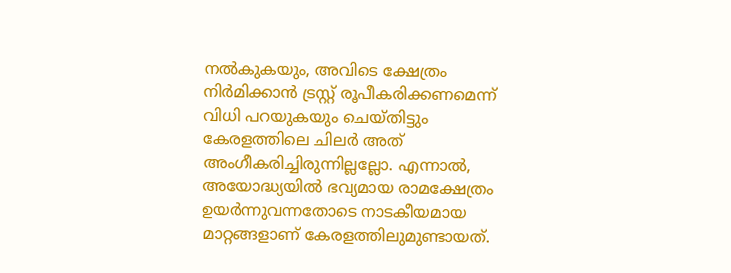നല്‍കുകയും, അവിടെ ക്ഷേത്രം നിര്‍മിക്കാന്‍ ട്രസ്റ്റ് രൂപീകരിക്കണമെന്ന് വിധി പറയുകയും ചെയ്തിട്ടും കേരളത്തിലെ ചിലര്‍ അത് അംഗീകരിച്ചിരുന്നില്ലല്ലോ. എന്നാല്‍, അയോദ്ധ്യയില്‍ ഭവ്യമായ രാമക്ഷേത്രം ഉയര്‍ന്നുവന്നതോടെ നാടകീയമായ മാറ്റങ്ങളാണ് കേരളത്തിലുമുണ്ടായത്.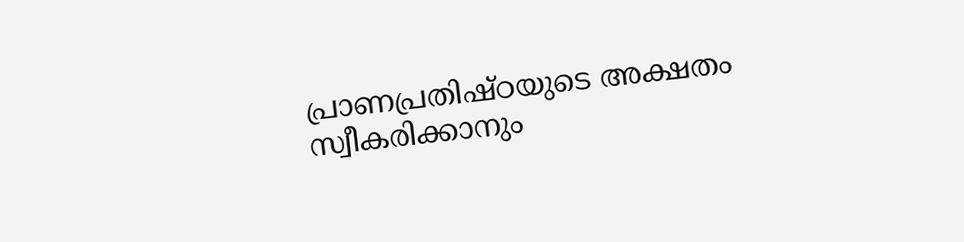പ്രാണപ്രതിഷ്ഠയുടെ അക്ഷതം സ്വീകരിക്കാനും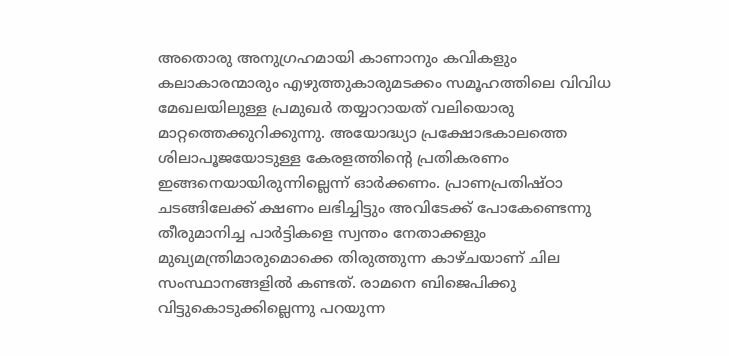അതൊരു അനുഗ്രഹമായി കാണാനും കവികളും കലാകാരന്മാരും എഴുത്തുകാരുമടക്കം സമൂഹത്തിലെ വിവിധ മേഖലയിലുള്ള പ്രമുഖര്‍ തയ്യാറായത് വലിയൊരു മാറ്റത്തെക്കുറിക്കുന്നു. അയോദ്ധ്യാ പ്രക്ഷോഭകാലത്തെ ശിലാപൂജയോടുള്ള കേരളത്തിന്റെ പ്രതികരണം ഇങ്ങനെയായിരുന്നില്ലെന്ന് ഓര്‍ക്കണം. പ്രാണപ്രതിഷ്ഠാ ചടങ്ങിലേക്ക് ക്ഷണം ലഭിച്ചിട്ടും അവിടേക്ക് പോകേണ്ടെന്നു തീരുമാനിച്ച പാര്‍ട്ടികളെ സ്വന്തം നേതാക്കളും മുഖ്യമന്ത്രിമാരുമൊക്കെ തിരുത്തുന്ന കാഴ്ചയാണ് ചില സംസ്ഥാനങ്ങളില്‍ കണ്ടത്. രാമനെ ബിജെപിക്കു വിട്ടുകൊടുക്കില്ലെന്നു പറയുന്ന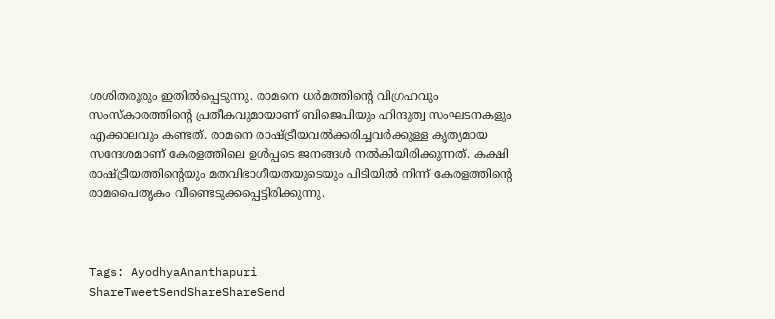ശശിതരൂരും ഇതില്‍പ്പെടുന്നു. രാമനെ ധര്‍മത്തിന്റെ വിഗ്രഹവും സംസ്‌കാരത്തിന്റെ പ്രതീകവുമായാണ് ബിജെപിയും ഹിന്ദുത്വ സംഘടനകളും എക്കാലവും കണ്ടത്. രാമനെ രാഷ്‌ട്രീയവല്‍ക്കരിച്ചവര്‍ക്കുള്ള കൃത്യമായ സന്ദേശമാണ് കേരളത്തിലെ ഉള്‍പ്പടെ ജനങ്ങള്‍ നല്‍കിയിരിക്കുന്നത്. കക്ഷി രാഷ്‌ട്രീയത്തിന്റെയും മതവിഭാഗീയതയുടെയും പിടിയില്‍ നിന്ന് കേരളത്തിന്റെ രാമപൈതൃകം വീണ്ടെടുക്കപ്പെട്ടിരിക്കുന്നു.



Tags: AyodhyaAnanthapuri
ShareTweetSendShareShareSend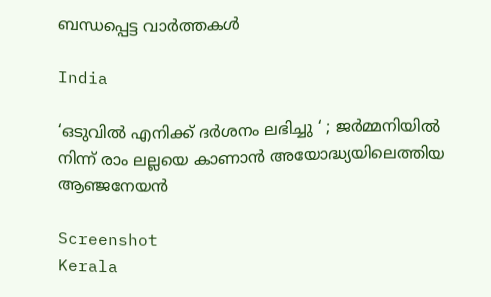ബന്ധപ്പെട്ട വാര്‍ത്തകള്‍

India

‘ഒടുവിൽ എനിക്ക് ദർശനം ലഭിച്ചു ‘ ; ജർമ്മനിയിൽ നിന്ന് രാം ലല്ലയെ കാണാൻ അയോദ്ധ്യയിലെത്തിയ ആഞ്ജനേയൻ

Screenshot
Kerala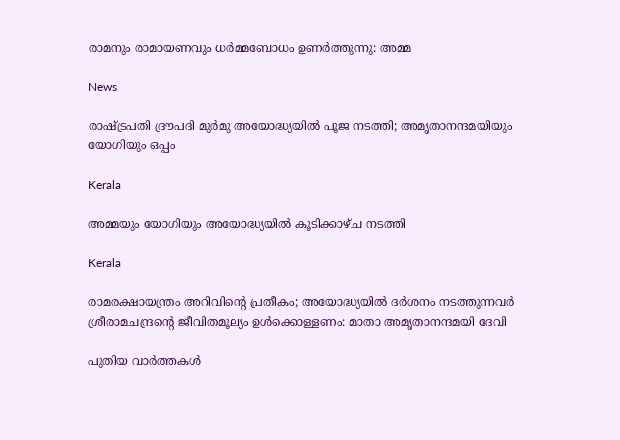രാമനും രാമായണവും ധർമ്മബോധം ഉണർത്തുന്നു: അമ്മ

News

രാഷ്‌ട്രപതി ദ്രൗപദി മുർമു അയോദ്ധ്യയിൽ പൂജ നടത്തി; അമൃതാനന്ദമയിയും യോഗിയും ഒപ്പം

Kerala

അമ്മയും യോഗിയും അയോദ്ധ്യയിൽ കൂടിക്കാഴ്ച നടത്തി

Kerala

രാമരക്ഷായന്ത്രം അറിവിന്റെ പ്രതീകം; അയോദ്ധ്യയിൽ ദർശനം നടത്തുന്നവർ ശ്രീരാമചന്ദ്രന്റെ ജീവിതമൂല്യം ഉള്‍ക്കൊള്ളണം: മാതാ അമൃതാനന്ദമയി ദേവി

പുതിയ വാര്‍ത്തകള്‍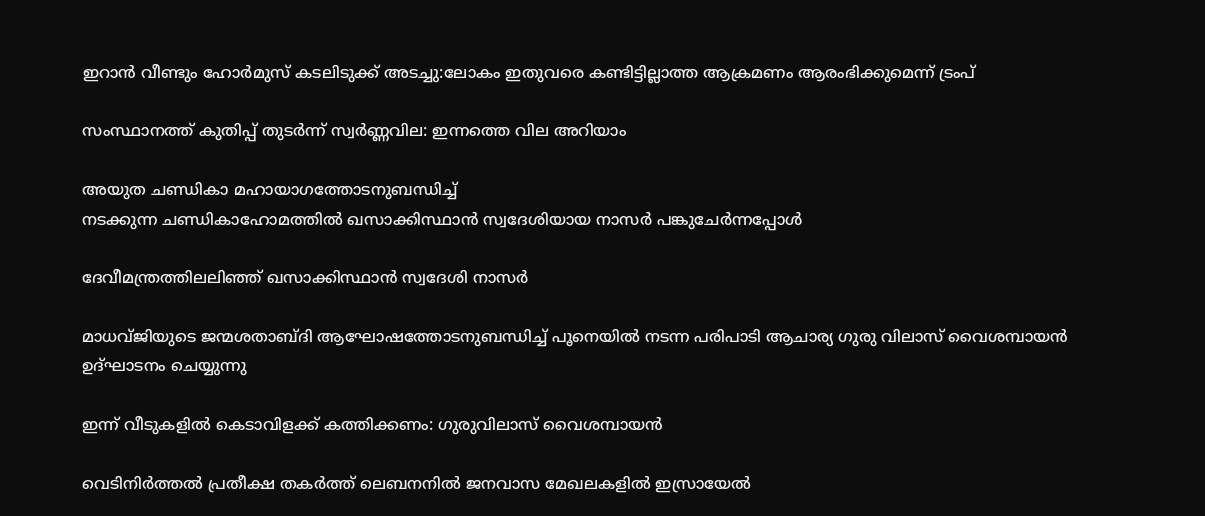ഇറാൻ വീണ്ടും ഹോർമുസ് കടലിടുക്ക് അടച്ചു:ലോകം ഇതുവരെ കണ്ടിട്ടില്ലാത്ത ആക്രമണം ആരംഭിക്കുമെന്ന് ട്രംപ്

സംസ്ഥാനത്ത് കുതിപ്പ് തുടർന്ന് സ്വർണ്ണവില: ഇന്നത്തെ വില അറിയാം

അയുത ചണ്ഡികാ മഹായാഗത്തോടനുബന്ധിച്ച്
നടക്കുന്ന ചണ്ഡികാഹോമത്തില്‍ ഖസാക്കിസ്ഥാന്‍ സ്വദേശിയായ നാസര്‍ പങ്കുചേര്‍ന്നപ്പോള്‍

ദേവീമന്ത്രത്തിലലിഞ്ഞ് ഖസാക്കിസ്ഥാന്‍ സ്വദേശി നാസര്‍

മാധവ്ജിയുടെ ജന്മശതാബ്ദി ആഘോഷത്തോടനുബന്ധിച്ച് പൂനെയില്‍ നടന്ന പരിപാടി ആചാര്യ ഗുരു വിലാസ് വൈശമ്പായന്‍ ഉദ്ഘാടനം ചെയ്യുന്നു

ഇന്ന് വീടുകളില്‍ കെടാവിളക്ക് കത്തിക്കണം: ഗുരുവിലാസ് വൈശമ്പായന്‍

വെടിനിര്‍ത്തല്‍ പ്രതീക്ഷ തകര്‍ത്ത് ലെബനനില്‍ ജനവാസ മേഖലകളിൽ ഇസ്രായേൽ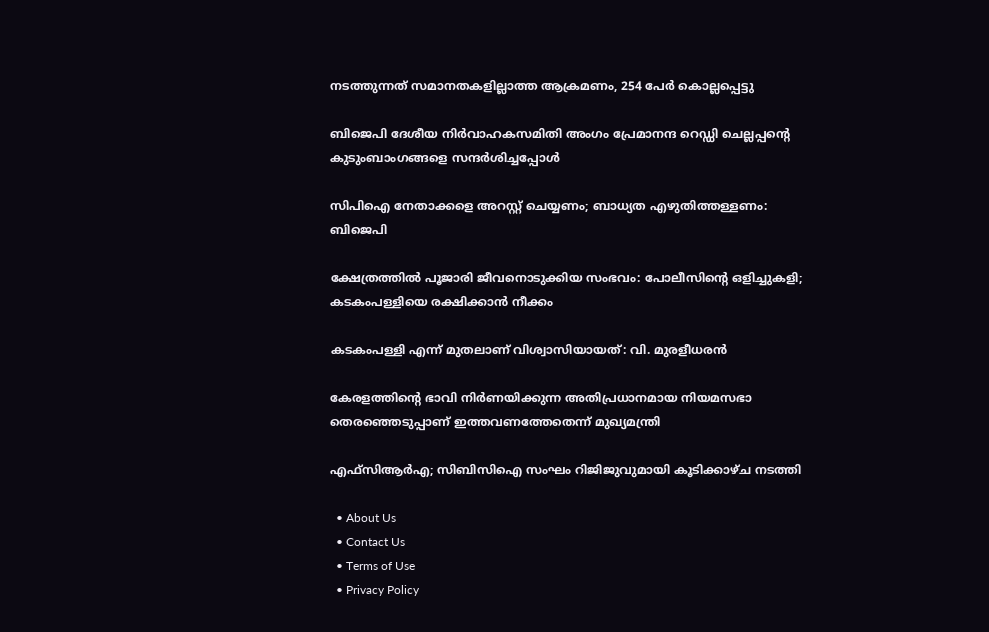നടത്തുന്നത് സമാനതകളില്ലാത്ത ആക്രമണം, 254 പേർ കൊല്ലപ്പെട്ടു

ബിജെപി ദേശീയ നിര്‍വാഹകസമിതി അംഗം പ്രേമാനന്ദ റെഡ്ഡി ചെല്ലപ്പന്റെ കുടുംബാംഗങ്ങളെ സന്ദര്‍ശിച്ചപ്പോള്‍

സിപിഐ നേതാക്കളെ അറസ്റ്റ് ചെയ്യണം; ബാധ്യത എഴുതിത്തള്ളണം: ബിജെപി

ക്ഷേത്രത്തില്‍ പൂജാരി ജീവനൊടുക്കിയ സംഭവം: പോലീസിന്റെ ഒളിച്ചുകളി; കടകംപള്ളിയെ രക്ഷിക്കാന്‍ നീക്കം

കടകംപള്ളി എന്ന് മുതലാണ് വിശ്വാസിയായത്: വി. മുരളീധരന്‍

കേരളത്തിന്റെ ഭാവി നിർണയിക്കുന്ന അതിപ്രധാനമായ നിയമസഭാ തെരഞ്ഞെടുപ്പാണ് ഇത്തവണത്തേതെന്ന് മുഖ്യമന്ത്രി

എഫ്സിആര്‍എ; സിബിസിഐ സംഘം റിജിജുവുമായി കൂടിക്കാഴ്ച നടത്തി

  • About Us
  • Contact Us
  • Terms of Use
  • Privacy Policy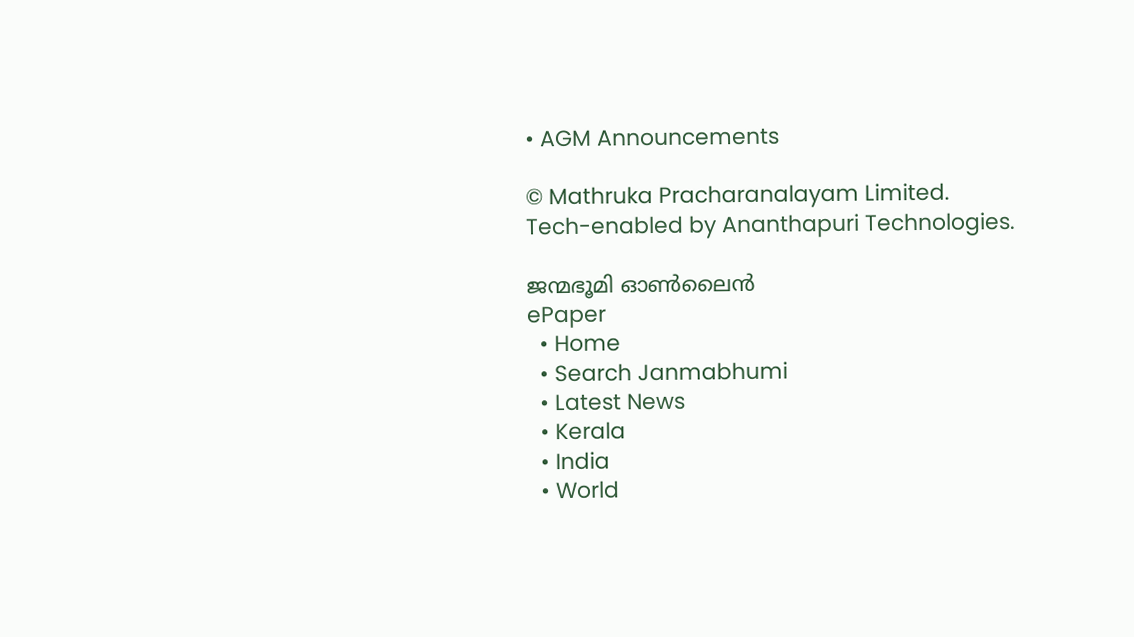• AGM Announcements

© Mathruka Pracharanalayam Limited.
Tech-enabled by Ananthapuri Technologies.

ജന്മഭൂമി ഓണ്‍ലൈന്‍
ePaper
  • Home
  • Search Janmabhumi
  • Latest News
  • Kerala
  • India
  • World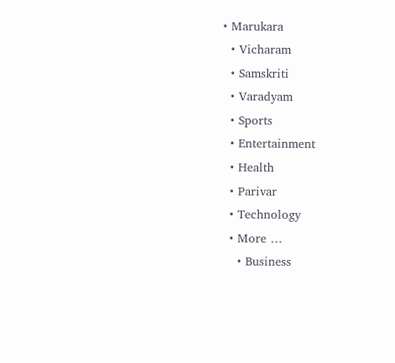• Marukara
  • Vicharam
  • Samskriti
  • Varadyam
  • Sports
  • Entertainment
  • Health
  • Parivar
  • Technology
  • More …
    • Business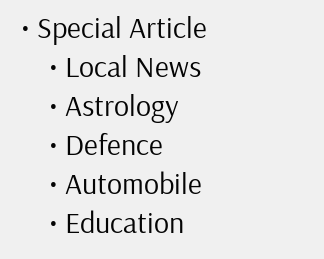• Special Article
    • Local News
    • Astrology
    • Defence
    • Automobile
    • Education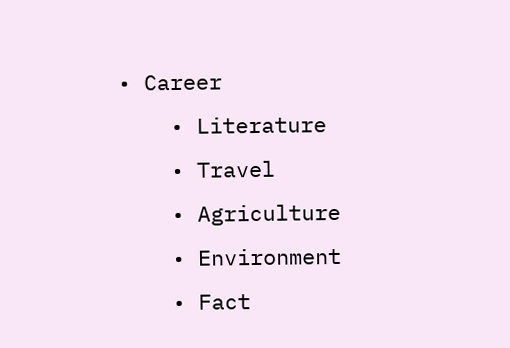• Career
    • Literature
    • Travel
    • Agriculture
    • Environment
    • Fact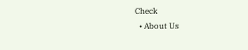Check
  • About Us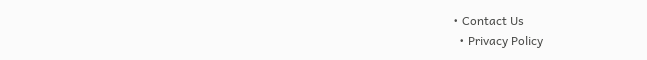• Contact Us
  • Privacy Policy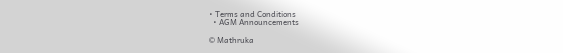• Terms and Conditions
  • AGM Announcements

© Mathruka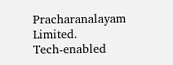Pracharanalayam Limited.
Tech-enabled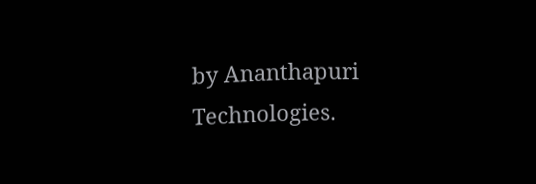by Ananthapuri Technologies.